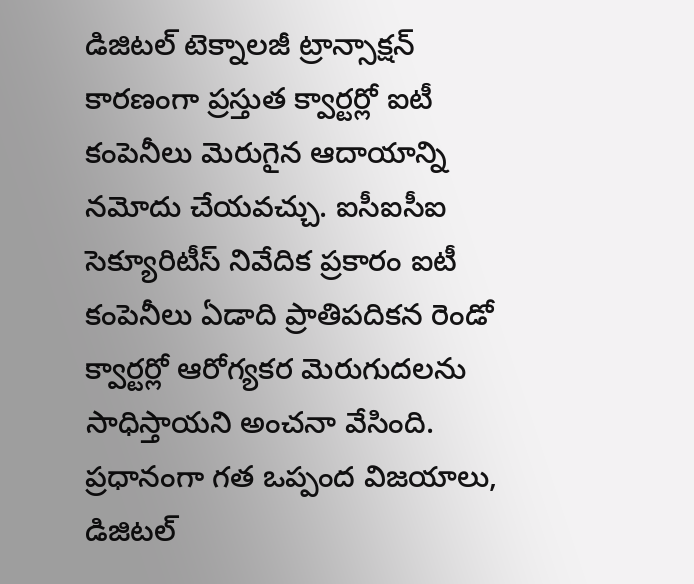డిజిటల్ టెక్నాలజీ ట్రాన్సాక్షన్ కారణంగా ప్రస్తుత క్వార్టర్లో ఐటీ కంపెనీలు మెరుగైన ఆదాయాన్ని నమోదు చేయవచ్చు. ఐసీఐసీఐ సెక్యూరిటీస్ నివేదిక ప్రకారం ఐటీ కంపెనీలు ఏడాది ప్రాతిపదికన రెండో క్వార్టర్లో ఆరోగ్యకర మెరుగుదలను సాధిస్తాయని అంచనా వేసింది. ప్రధానంగా గత ఒప్పంద విజయాలు, డిజిటల్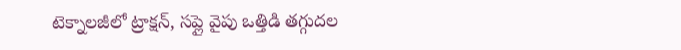టెక్నాలజీలో ట్రాక్షన్, సప్లై వైపు ఒత్తిడి తగ్గుదల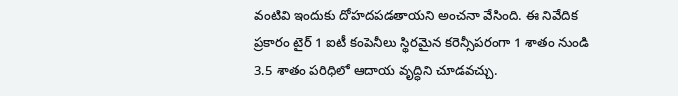వంటివి ఇందుకు దోహదపడతాయని అంచనా వేసింది. ఈ నివేదిక ప్రకారం టైర్ 1 ఐటీ కంపెనీలు స్థిరమైన కరెన్సీపరంగా 1 శాతం నుండి 3.5 శాతం పరిధిలో ఆదాయ వృద్ధిని చూడవచ్చు.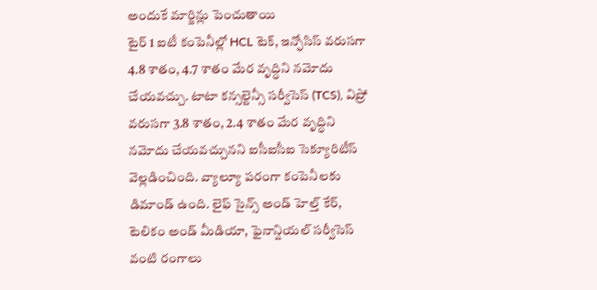అందుకే మార్జిన్లు పెంచుతాయి
టైర్ 1 ఐటీ కంపెనీల్లో HCL టెక్, ఇన్ఫోసిస్ వరుసగా 4.8 శాతం, 4.7 శాతం మేర వృద్ధిని నమోదు చేయవచ్చు. టాటా కన్సల్టెన్సీ సర్వీసెస్ (TCS), విప్రో వరుసగా 3.8 శాతం, 2.4 శాతం మేర వృద్ధిని నమోదు చేయవచ్చునని ఐసీఐసీఐ సెక్యూరిటీస్ వెల్లడించింది. వ్యాల్యూ పరంగా కంపెనీలకు డిమాండ్ ఉంది. లైఫ్ సైన్స్ అండ్ హెల్త్ కేర్, టెలికం అండ్ మీడియా, ఫైనాన్షియల్ సర్వీసెస్ వంటి రంగాలు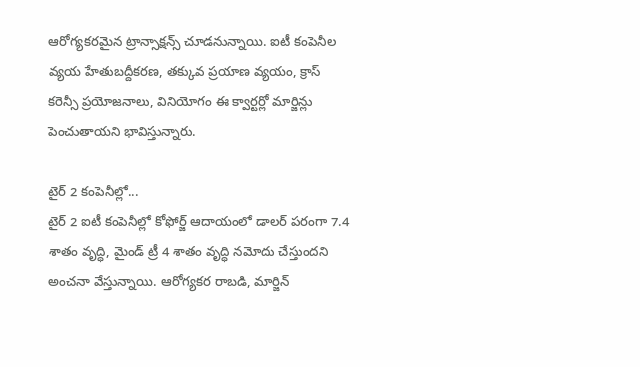ఆరోగ్యకరమైన ట్రాన్సాక్షన్స్ చూడనున్నాయి. ఐటీ కంపెనీల వ్యయ హేతుబద్దీకరణ, తక్కువ ప్రయాణ వ్యయం, క్రాస్ కరెన్సీ ప్రయోజనాలు, వినియోగం ఈ క్వార్టర్లో మార్జిన్లు పెంచుతాయని భావిస్తున్నారు.

టైర్ 2 కంపెనీల్లో...
టైర్ 2 ఐటీ కంపెనీల్లో కోఫోర్జ్ ఆదాయంలో డాలర్ పరంగా 7.4 శాతం వృద్ధి, మైండ్ ట్రీ 4 శాతం వృద్ధి నమోదు చేస్తుందని అంచనా వేస్తున్నాయి. ఆరోగ్యకర రాబడి, మార్జిన్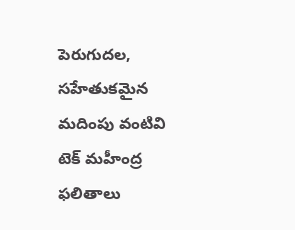పెరుగుదల, సహేతుకమైన మదింపు వంటివి టెక్ మహీంద్ర ఫలితాలు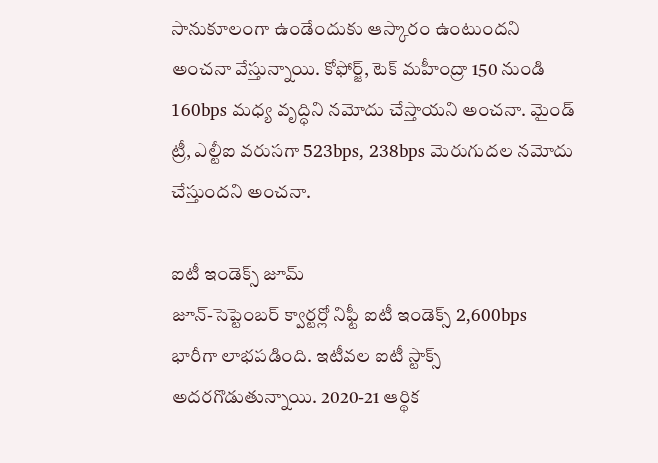సానుకూలంగా ఉండేందుకు ఆస్కారం ఉంటుందని అంచనా వేస్తున్నాయి. కోఫోర్జ్, టెక్ మహీంద్రా 150 నుండి 160bps మధ్య వృద్ధిని నమోదు చేస్తాయని అంచనా. మైండ్ ట్రీ, ఎల్టీఐ వరుసగా 523bps, 238bps మెరుగుదల నమోదు చేస్తుందని అంచనా.

ఐటీ ఇండెక్స్ జూమ్
జూన్-సెప్టెంబర్ క్వార్టర్లో నిఫ్టీ ఐటీ ఇండెక్స్ 2,600bps భారీగా లాభపడింది. ఇటీవల ఐటీ స్టాక్స్ అదరగొడుతున్నాయి. 2020-21 ఆర్థిక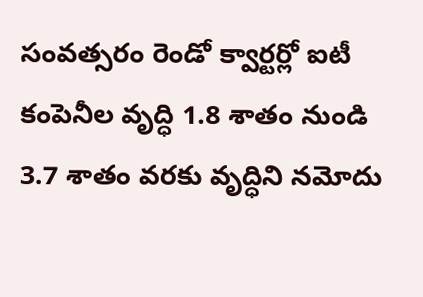సంవత్సరం రెండో క్వార్టర్లో ఐటీ కంపెనీల వృద్ధి 1.8 శాతం నుండి 3.7 శాతం వరకు వృద్ధిని నమోదు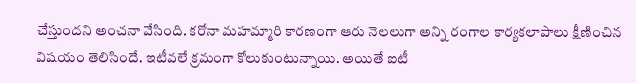చేస్తుందని అంచనా వేసింది. కరోనా మహమ్మారి కారణంగా ఆరు నెలలుగా అన్ని రంగాల కార్యకలాపాలు క్షీణించిన విషయం తెలిసిందే. ఇటీవలే క్రమంగా కోలుకుంటున్నాయి. అయితే ఐటీ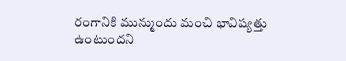రంగానికి మున్ముందు మంచి భావిష్యత్తు ఉంటుందని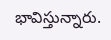భావిస్తున్నారు.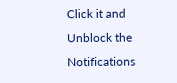Click it and Unblock the Notifications